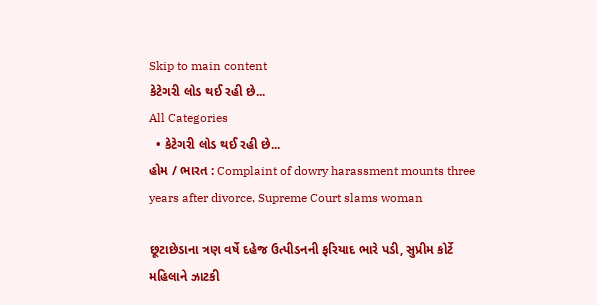Skip to main content
કેટેગરી લોડ થઈ રહી છે...
All Categories
  • કેટેગરી લોડ થઈ રહી છે...
હોમ / ભારત : Complaint of dowry harassment mounts three years after divorce, Supreme Court slams woman

છૂટાછેડાના ત્રણ વર્ષે દહેજ ઉત્પીડનની ફરિયાદ ભારે પડી, સુપ્રીમ કોર્ટે મહિલાને ઝાટકી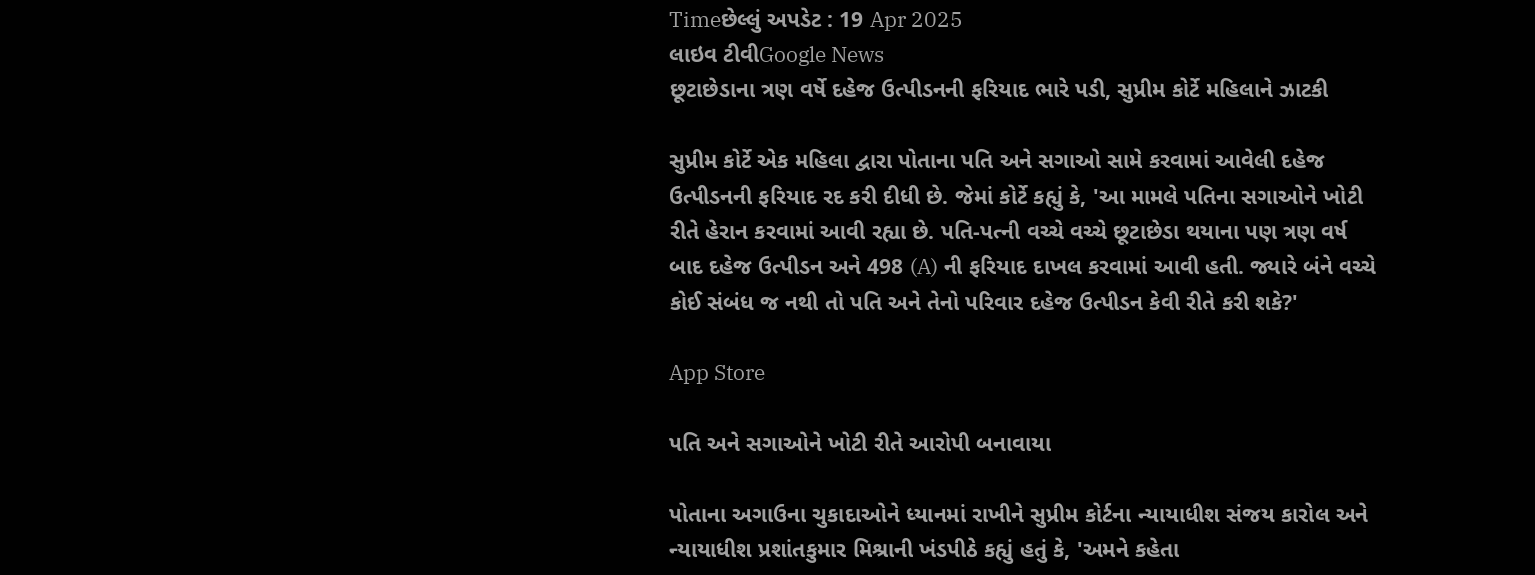Timeછેલ્લું અપડેટ : 19 Apr 2025
લાઇવ ટીવીGoogle News
છૂટાછેડાના ત્રણ વર્ષે દહેજ ઉત્પીડનની ફરિયાદ ભારે પડી, સુપ્રીમ કોર્ટે મહિલાને ઝાટકી

સુપ્રીમ કોર્ટે એક મહિલા દ્વારા પોતાના પતિ અને સગાઓ સામે કરવામાં આવેલી દહેજ ઉત્પીડનની ફરિયાદ રદ કરી દીધી છે. જેમાં કોર્ટે કહ્યું કે, 'આ મામલે પતિના સગાઓને ખોટી રીતે હેરાન કરવામાં આવી રહ્યા છે. પતિ-પત્ની વચ્ચે વચ્ચે છૂટાછેડા થયાના પણ ત્રણ વર્ષ બાદ દહેજ ઉત્પીડન અને 498 (A) ની ફરિયાદ દાખલ કરવામાં આવી હતી. જ્યારે બંને વચ્ચે કોઈ સંબંધ જ નથી તો પતિ અને તેનો પરિવાર દહેજ ઉત્પીડન કેવી રીતે કરી શકે?'

App Store

પતિ અને સગાઓને ખોટી રીતે આરોપી બનાવાયા

પોતાના અગાઉના ચુકાદાઓને ધ્યાનમાં રાખીને સુપ્રીમ કોર્ટના ન્યાયાધીશ સંજય કારોલ અને ન્યાયાધીશ પ્રશાંતકુમાર મિશ્રાની ખંડપીઠે કહ્યું હતું કે, 'અમને કહેતા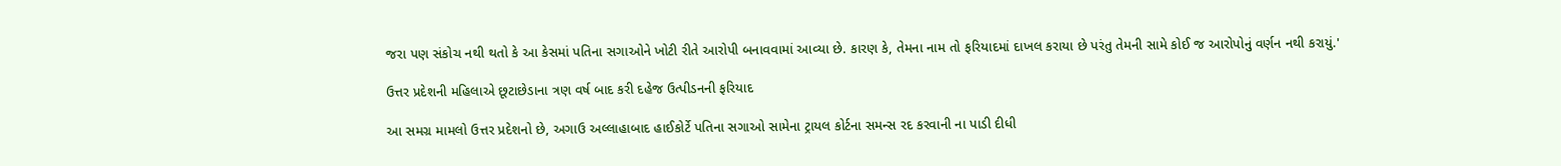જરા પણ સંકોચ નથી થતો કે આ કેસમાં પતિના સગાઓને ખોટી રીતે આરોપી બનાવવામાં આવ્યા છે. કારણ કે, તેમના નામ તો ફરિયાદમાં દાખલ કરાયા છે પરંતુ તેમની સામે કોઈ જ આરોપોનું વર્ણન નથી કરાયું.'

ઉત્તર પ્રદેશની મહિલાએ છૂટાછેડાના ત્રણ વર્ષ બાદ કરી દહેજ ઉત્પીડનની ફરિયાદ

આ સમગ્ર મામલો ઉત્તર પ્રદેશનો છે, અગાઉ અલ્લાહાબાદ હાઈકોર્ટે પતિના સગાઓ સામેના ટ્રાયલ કોર્ટના સમન્સ રદ કરવાની ના પાડી દીધી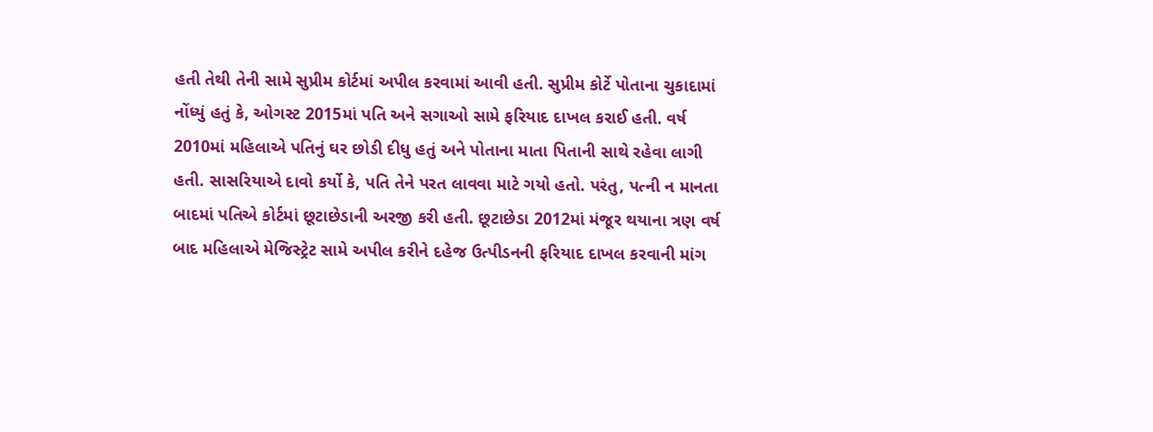હતી તેથી તેની સામે સુપ્રીમ કોર્ટમાં અપીલ કરવામાં આવી હતી. સુપ્રીમ કોર્ટે પોતાના ચુકાદામાં નોંધ્યું હતું કે, ઓગસ્ટ 2015માં પતિ અને સગાઓ સામે ફરિયાદ દાખલ કરાઈ હતી. વર્ષ 2010માં મહિલાએ પતિનું ઘર છોડી દીધુ હતું અને પોતાના માતા પિતાની સાથે રહેવા લાગી હતી. સાસરિયાએ દાવો કર્યો કે, પતિ તેને પરત લાવવા માટે ગયો હતો. પરંતુ, પત્ની ન માનતા બાદમાં પતિએ કોર્ટમાં છૂટાછેડાની અરજી કરી હતી. છૂટાછેડા 2012માં મંજૂર થયાના ત્રણ વર્ષ બાદ મહિલાએ મેજિસ્ટ્રેટ સામે અપીલ કરીને દહેજ ઉત્પીડનની ફરિયાદ દાખલ કરવાની માંગ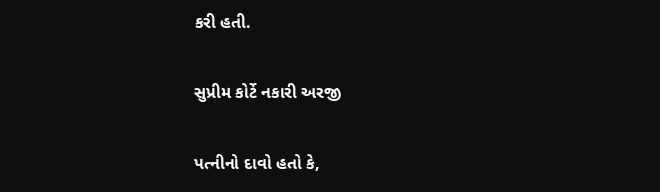કરી હતી.

સુપ્રીમ કોર્ટે નકારી અરજી

પત્નીનો દાવો હતો કે,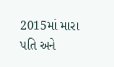2015માં મારા પતિ અને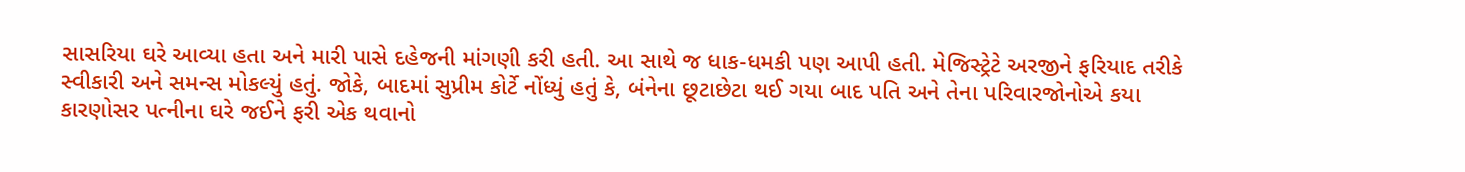સાસરિયા ઘરે આવ્યા હતા અને મારી પાસે દહેજની માંગણી કરી હતી. આ સાથે જ ધાક-ધમકી પણ આપી હતી. મેજિસ્ટ્રેટે અરજીને ફરિયાદ તરીકે સ્વીકારી અને સમન્સ મોકલ્યું હતું. જોકે, બાદમાં સુપ્રીમ કોર્ટે નોંધ્યું હતું કે, બંનેના છૂટાછેટા થઈ ગયા બાદ પતિ અને તેના પરિવારજોનોએ કયા કારણોસર પત્નીના ઘરે જઈને ફરી એક થવાનો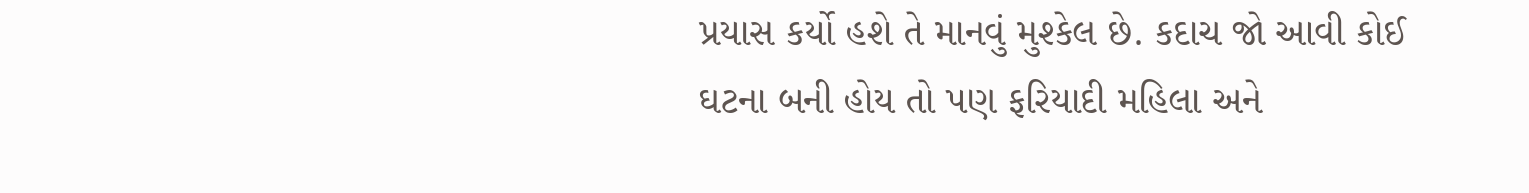પ્રયાસ કર્યો હશે તે માનવું મુશ્કેલ છે. કદાચ જો આવી કોઈ ઘટના બની હોય તો પણ ફરિયાદી મહિલા અને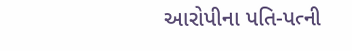આરોપીના પતિ-પત્ની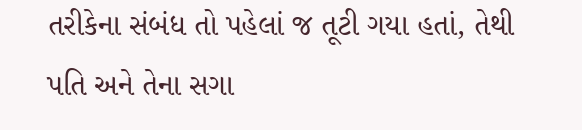તરીકેના સંબંધ તો પહેલાં જ તૂટી ગયા હતાં, તેથી પતિ અને તેના સગા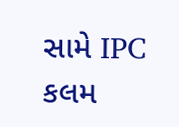સામે IPC કલમ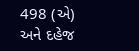498 (એ) અને દહેજ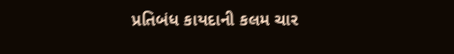પ્રતિબંધ કાયદાની કલમ ચાર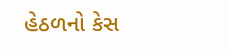હેઠળનો કેસ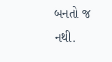બનતો જ નથી.